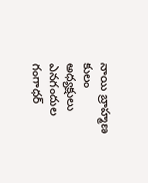నాయి బ్రాహ్మణ కులం అధ్యక్షులు ఎనగందుల గంగాధర్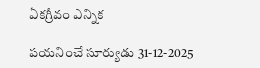ఏకగ్రీవం ఎన్నిక

పయనించే సూర్యుడు 31-12-2025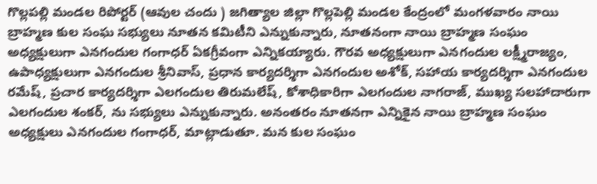గొల్లపల్లి మండల రిపోర్టర్ (ఆవుల చందు ) జగిత్యాల జిల్లా గొల్లపెల్లి మండల కేంద్రంలో మంగళవారం నాయి బ్రాహ్మణ కుల సంఘ సభ్యులు నూతన కమిటీని ఎన్నుకున్నారు, నూతనంగా నాయి బ్రాహ్మణ సంఘం అధ్యక్షులుగా ఎనగందుల గంగాధర్ ఏకగ్రీవంగా ఎన్నికయ్యారు. గౌరవ అధ్యక్షులుగా ఎనగందుల లక్ష్మీరాజ్యం, ఉపాధ్యక్షులుగా ఎనగందుల శ్రీనివాస్, ప్రధాన కార్యదర్శిగా ఎనగందుల అశోక్, సహాయ కార్యదర్శిగా ఎనగందుల రమేష్, ప్రచార కార్యదర్శిగా ఎలగందుల తిరుమలేష్, కోశాధికారిగా ఎలగందుల నాగరాజ్, ముఖ్య సలహాదారుగా ఎలగందుల శంకర్, ను సభ్యులు ఎన్నుకున్నారు. అనంతరం నూతనగా ఎన్నికైన నాయి బ్రాహ్మణ సంఘం అధ్యక్షులు ఎనగందుల గంగాధర్, మాట్లాడుతూ. మన కుల సంఘం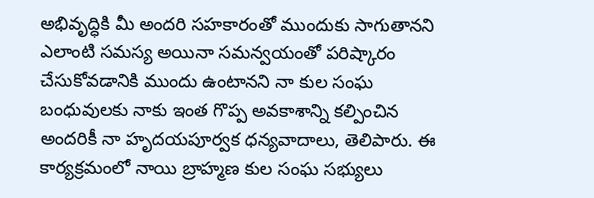అభివృద్ధికి మీ అందరి సహకారంతో ముందుకు సాగుతానని ఎలాంటి సమస్య అయినా సమన్వయంతో పరిష్కారం చేసుకోవడానికి ముందు ఉంటానని నా కుల సంఘ బంధువులకు నాకు ఇంత గొప్ప అవకాశాన్ని కల్పించిన అందరికీ నా హృదయపూర్వక ధన్యవాదాలు, తెలిపారు. ఈ కార్యక్రమంలో నాయి బ్రాహ్మణ కుల సంఘ సభ్యులు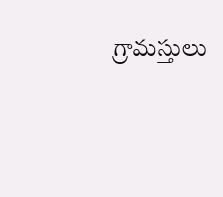గ్రామస్తులు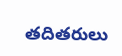తదితరులు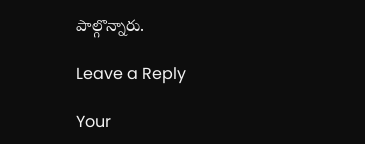పాల్గొన్నారు.

Leave a Reply

Your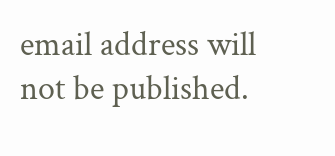email address will not be published.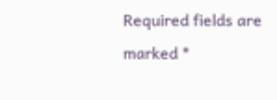Required fields are marked *